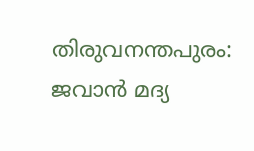തിരുവനന്തപുരം: ജവാൻ മദ്യ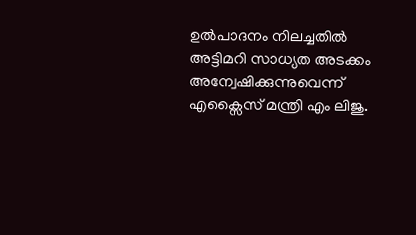ഉൽപാദനം നിലച്ചതിൽ അട്ടിമറി സാധ്യത അടക്കം അന്വേഷിക്കുന്നുവെന്ന് എക്സൈസ് മന്ത്രി എം ലിജു.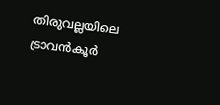തിരുവല്ലയിലെ ട്രാവൻകൂർ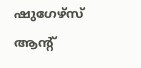ഷുഗേഴ്സ് ആൻ്റ്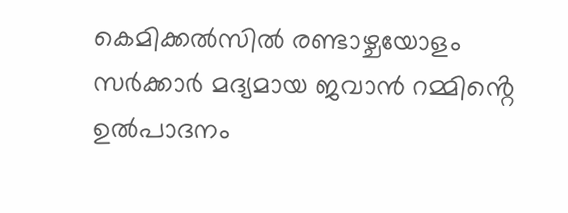കെമിക്കൽസിൽ രണ്ടാഴ്ചയോളം സർക്കാർ മദ്യമായ ജവാൻ റമ്മിൻ്റെ ഉൽപാദനം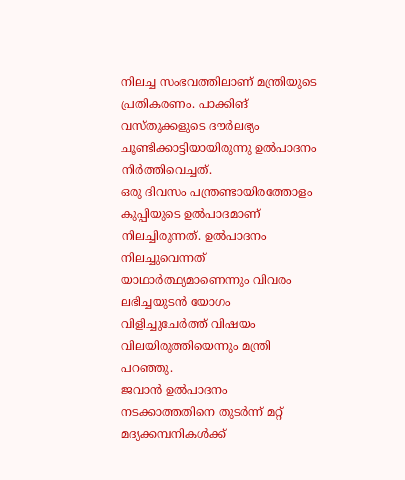നിലച്ച സംഭവത്തിലാണ് മന്ത്രിയുടെ പ്രതികരണം. പാക്കിങ് വസ്തുക്കളുടെ ദൗർലഭ്യം ചൂണ്ടിക്കാട്ടിയായിരുന്നു ഉൽപാദനം നിർത്തിവെച്ചത്.
ഒരു ദിവസം പന്ത്രണ്ടായിരത്തോളം കുപ്പിയുടെ ഉൽപാദമാണ് നിലച്ചിരുന്നത്. ഉൽപാദനം നിലച്ചുവെന്നത് യാഥാർത്ഥ്യമാണെന്നും വിവരം ലഭിച്ചയുടൻ യോഗം വിളിച്ചുചേർത്ത് വിഷയം വിലയിരുത്തിയെന്നും മന്ത്രി പറഞ്ഞു.
ജവാൻ ഉൽപാദനം നടക്കാത്തതിനെ തുടർന്ന് മറ്റ് മദ്യക്കമ്പനികൾക്ക്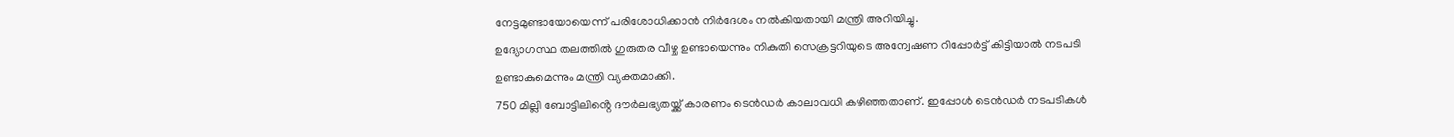നേട്ടമുണ്ടായോയെന്ന് പരിശോധിക്കാൻ നിർദേശം നൽകിയതായി മന്ത്രി അറിയിച്ചു.
ഉദ്യോഗസ്ഥ തലത്തിൽ ഗുരുതര വീഴ്ച ഉണ്ടായെന്നും നികുതി സെക്രട്ടറിയുടെ അന്വേഷണ റിപ്പോർട്ട് കിട്ടിയാൽ നടപടി ഉണ്ടാകുമെന്നും മന്ത്രി വ്യക്തമാക്കി.
750 മില്ലി ബോട്ടിലിൻ്റെ ദൗർലഭ്യതയ്ക്ക് കാരണം ടെൻഡർ കാലാവധി കഴിഞ്ഞതാണ്. ഇപ്പോൾ ടെൻഡർ നടപടികൾ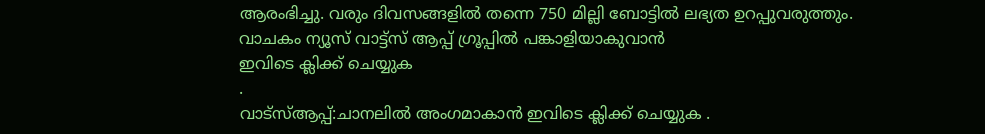ആരംഭിച്ചു. വരും ദിവസങ്ങളിൽ തന്നെ 750 മില്ലി ബോട്ടിൽ ലഭ്യത ഉറപ്പുവരുത്തും.
വാചകം ന്യൂസ് വാട്ട്സ് ആപ്പ് ഗ്രൂപ്പിൽ പങ്കാളിയാകുവാൻ
ഇവിടെ ക്ലിക്ക് ചെയ്യുക
.
വാട്സ്ആപ്പ്:ചാനലിൽ അംഗമാകാൻ ഇവിടെ ക്ലിക്ക് ചെയ്യുക .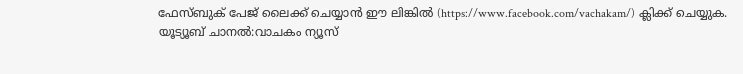ഫേസ്ബുക് പേജ് ലൈക്ക് ചെയ്യാൻ ഈ ലിങ്കിൽ (https://www.facebook.com/vachakam/) ക്ലിക്ക് ചെയ്യുക.
യൂട്യൂബ് ചാനൽ:വാചകം ന്യൂസ്